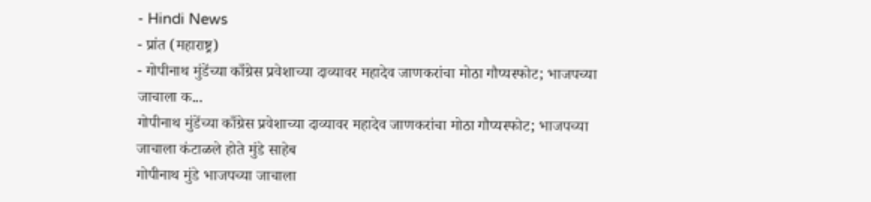- Hindi News
- प्रांत (महाराष्ट्र)
- गोपीनाथ मुंडेंच्या काँग्रेस प्रवेशाच्या दाव्यावर महादेव जाणकरांचा मोठा गौप्यस्फोट; भाजपच्या जाचाला क...
गोपीनाथ मुंडेंच्या काँग्रेस प्रवेशाच्या दाव्यावर महादेव जाणकरांचा मोठा गौप्यस्फोट; भाजपच्या जाचाला कंटाळले होते मुंडे साहेब
गोपीनाथ मुंडे भाजपच्या जाचाला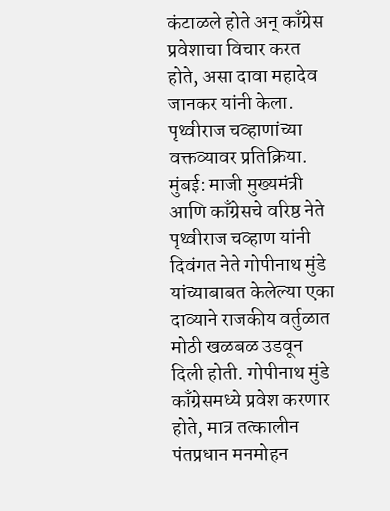कंटाळले होते अन् काँग्रेस प्रवेशाचा विचार करत होते, असा दावा महादेव जानकर यांनी केला. पृथ्वीराज चव्हाणांच्या वक्तव्यावर प्रतिक्रिया.
मुंबई: माजी मुख्यमंत्री आणि काँग्रेसचे वरिष्ठ नेते पृथ्वीराज चव्हाण यांनी दिवंगत नेते गोपीनाथ मुंडे यांच्याबाबत केलेल्या एका दाव्याने राजकीय वर्तुळात मोठी खळबळ उडवून दिली होती. गोपीनाथ मुंडे काँग्रेसमध्ये प्रवेश करणार होते, मात्र तत्कालीन पंतप्रधान मनमोहन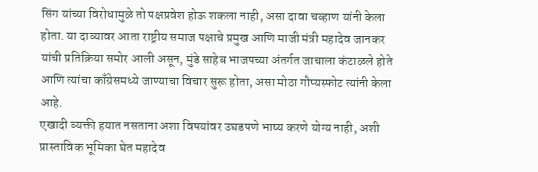सिंग यांच्या विरोधामुळे तो पक्षप्रवेश होऊ शकला नाही, असा दावा चव्हाण यांनी केला होता. या दाव्यावर आता राष्ट्रीय समाज पक्षाचे प्रमुख आणि माजी मंत्री महादेव जानकर यांची प्रतिक्रिया समोर आली असून, मुंडे साहेब भाजपच्या अंतर्गत जाचाला कंटाळले होते आणि त्यांचा काँग्रेसमध्ये जाण्याचा विचार सुरू होता, असा मोठा गौप्यस्फोट त्यांनी केला आहे.
एखादी व्यक्ती हयात नसताना अशा विषयांवर उघडपणे भाष्य करणे योग्य नाही, अशी प्रास्ताविक भूमिका घेत महादेव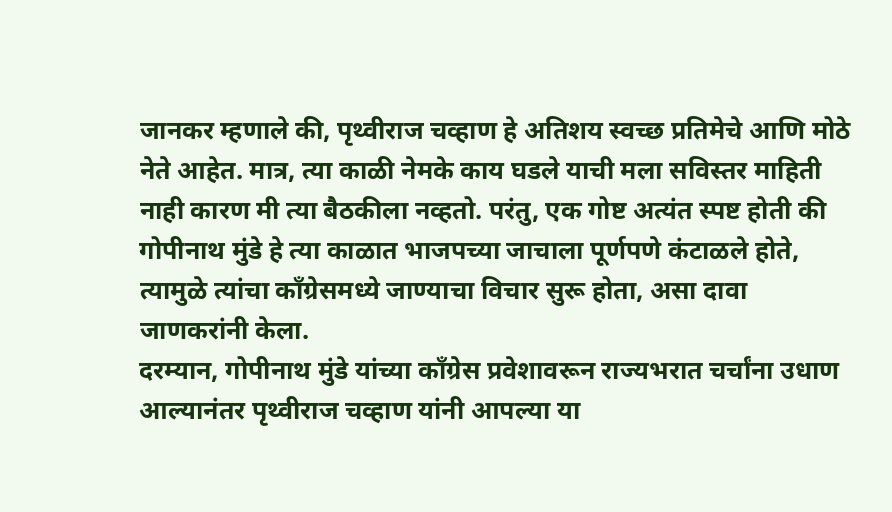जानकर म्हणाले की, पृथ्वीराज चव्हाण हे अतिशय स्वच्छ प्रतिमेचे आणि मोठे नेते आहेत. मात्र, त्या काळी नेमके काय घडले याची मला सविस्तर माहिती नाही कारण मी त्या बैठकीला नव्हतो. परंतु, एक गोष्ट अत्यंत स्पष्ट होती की गोपीनाथ मुंडे हे त्या काळात भाजपच्या जाचाला पूर्णपणे कंटाळले होते, त्यामुळे त्यांचा काँग्रेसमध्ये जाण्याचा विचार सुरू होता, असा दावा जाणकरांनी केला.
दरम्यान, गोपीनाथ मुंडे यांच्या काँग्रेस प्रवेशावरून राज्यभरात चर्चांना उधाण आल्यानंतर पृथ्वीराज चव्हाण यांनी आपल्या या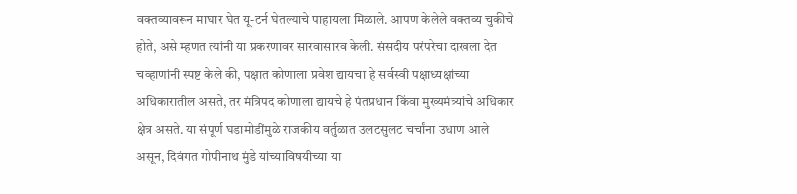वक्तव्यावरून माघार घेत यू-टर्न घेतल्याचे पाहायला मिळाले. आपण केलेले वक्तव्य चुकीचे होते, असे म्हणत त्यांनी या प्रकरणावर सारवासारव केली. संसदीय परंपरेचा दाखला देत चव्हाणांनी स्पष्ट केले की, पक्षात कोणाला प्रवेश द्यायचा हे सर्वस्वी पक्षाध्यक्षांच्या अधिकारातील असते, तर मंत्रिपद कोणाला द्यायचे हे पंतप्रधान किंवा मुख्यमंत्र्यांचे अधिकार क्षेत्र असते. या संपूर्ण घडामोडींमुळे राजकीय वर्तुळात उलटसुलट चर्चांना उधाण आले असून, दिवंगत गोपीनाथ मुंडे यांच्याविषयीच्या या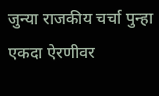जुन्या राजकीय चर्चा पुन्हा एकदा ऐरणीवर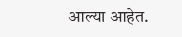आल्या आहेत.